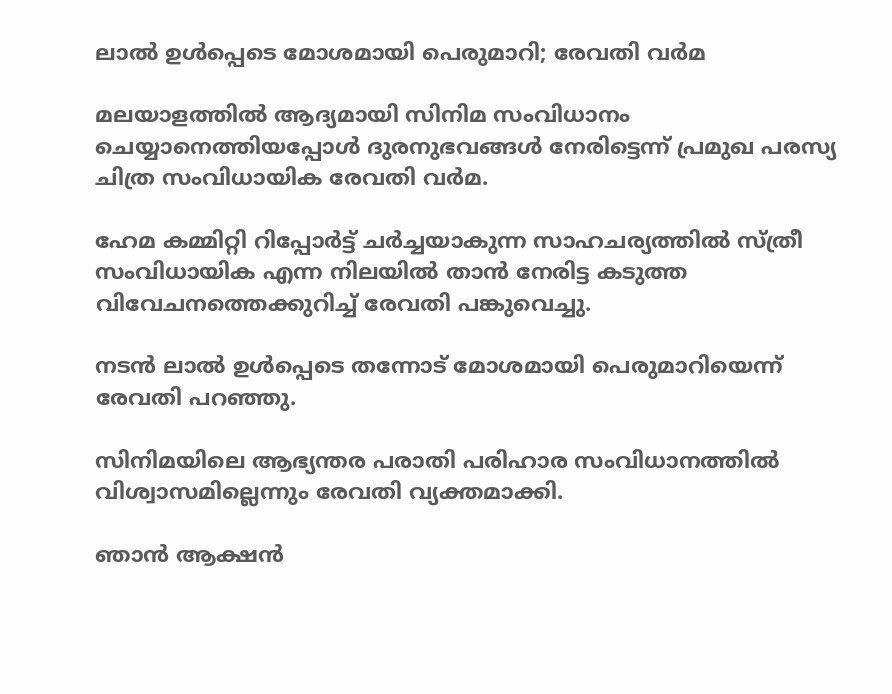ലാൽ ഉൾപ്പെടെ മോശമായി പെരുമാറി; രേവതി വർമ

മലയാളത്തില്‍ ആദ്യമായി സിനിമ സംവിധാനം ചെയ്യാനെത്തിയപ്പോള്‍ ദുരനുഭവങ്ങള്‍ നേരിട്ടെന്ന് പ്രമുഖ പരസ്യ ചിത്ര സംവിധായിക രേവതി വര്‍മ.

ഹേമ കമ്മിറ്റി റിപ്പോര്‍ട്ട് ചര്‍ച്ചയാകുന്ന സാഹചര്യത്തില്‍ സ്ത്രീ സംവിധായിക എന്ന നിലയില്‍ താന്‍ നേരിട്ട കടുത്ത വിവേചനത്തെക്കുറിച്ച്‌ രേവതി പങ്കുവെച്ചു.

നടന്‍ ലാല്‍ ഉള്‍പ്പെടെ തന്നോട് മോശമായി പെരുമാറിയെന്ന് രേവതി പറഞ്ഞു.

സിനിമയിലെ ആഭ്യന്തര പരാതി പരിഹാര സംവിധാനത്തില്‍ വിശ്വാസമില്ലെന്നും രേവതി വ്യക്തമാക്കി.

ഞാന്‍ ആക്ഷന്‍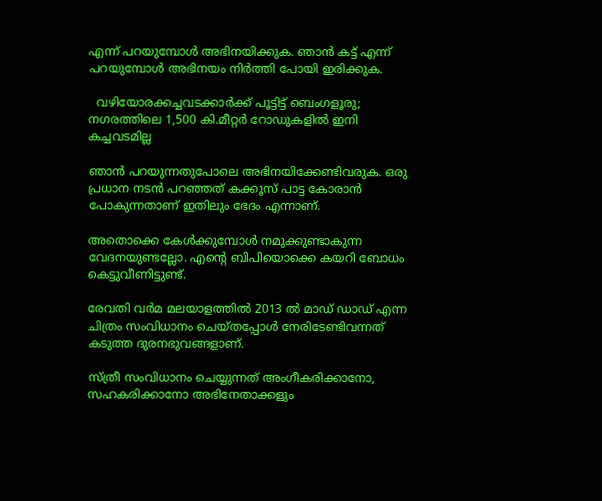എന്ന് പറയുമ്പോള്‍ അഭിനയിക്കുക. ഞാന്‍ കട്ട് എന്ന് പറയുമ്പോള്‍ അഭിനയം നിര്‍ത്തി പോയി ഇരിക്കുക.

  വഴിയോരക്കച്ചവടക്കാർക്ക് പൂട്ടിട്ട് ബെംഗളൂരു; നഗരത്തിലെ 1,500 കി.മീറ്റർ റോഡുകളിൽ ഇനി കച്ചവടമില്ല

ഞാന്‍ പറയുന്നതുപോലെ അഭിനയിക്കേണ്ടിവരുക. ഒരു പ്രധാന നടന്‍ പറഞ്ഞത് കക്കൂസ് പാട്ട കോരാന്‍ പോകുന്നതാണ് ഇതിലും ഭേദം എന്നാണ്.

അതൊക്കെ കേള്‍ക്കുമ്പോള്‍ നമുക്കുണ്ടാകുന്ന വേദനയുണ്ടല്ലോ. എന്റെ ബിപിയൊക്കെ കയറി ബോധം കെട്ടുവീണിട്ടുണ്ട്.

രേവതി വര്‍മ മലയാളത്തില്‍ 2013 ല്‍ മാഡ് ഡാഡ് എന്ന ചിത്രം സംവിധാനം ചെയ്തപ്പോള്‍ നേരിടേണ്ടിവന്നത് കടുത്ത ദുരനഭുവങ്ങളാണ്.

സ്ത്രീ സംവിധാനം ചെയ്യുന്നത് അംഗീകരിക്കാനോ, സഹകരിക്കാനോ അഭിനേതാക്കളും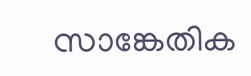സാങ്കേതിക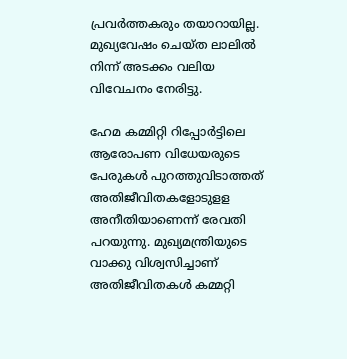പ്രവര്‍ത്തകരും തയാറായില്ല. മുഖ്യവേഷം ചെയ്ത ലാലില്‍ നിന്ന് അടക്കം വലിയ വിവേചനം നേരിട്ടു.

ഹേമ കമ്മിറ്റി റിപ്പോര്‍ട്ടിലെ ആരോപണ വിധേയരുടെ പേരുകള്‍ പുറത്തുവിടാത്തത് അതിജീവിതകളോടുളള അനീതിയാണെന്ന് രേവതി പറയുന്നു. മുഖ്യമന്ത്രിയുടെ വാക്കു വിശ്വസിച്ചാണ് അതിജീവിതകള്‍ കമ്മറ്റി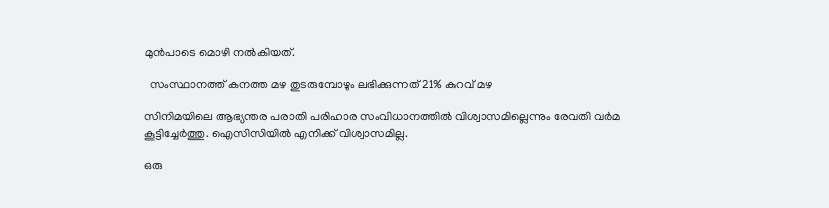മുന്‍പാടെ മൊഴി നല്‍കിയത്.

  സംസ്ഥാനത്ത് കനത്ത മഴ തുടരുമ്പോഴും ലഭിക്കുന്നത് 21% കുറവ് മഴ

സിനിമയിലെ ആഭ്യന്തര പരാതി പരിഹാര സംവിധാനത്തില്‍ വിശ്വാസമില്ലെന്നും രേവതി വര്‍മ കൂട്ടിച്ചേര്‍ത്തു. ഐസിസിയില്‍ എനിക്ക് വിശ്വാസമില്ല.

ഒരു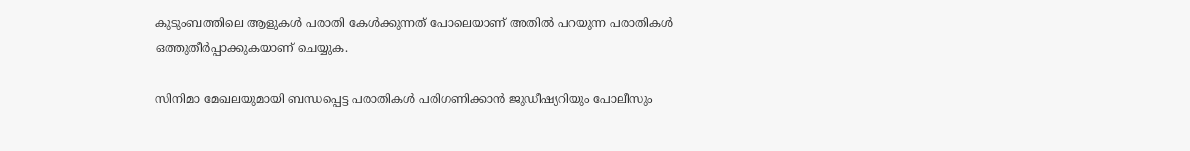കുടുംബത്തിലെ ആളുകള്‍ പരാതി കേള്‍ക്കുന്നത് പോലെയാണ് അതില്‍ പറയുന്ന പരാതികള്‍ ഒത്തുതീര്‍പ്പാക്കുകയാണ് ചെയ്യുക.

സിനിമാ മേഖലയുമായി ബന്ധപ്പെട്ട പരാതികള്‍ പരിഗണിക്കാന്‍ ജുഡീഷ്യറിയും പോലീസും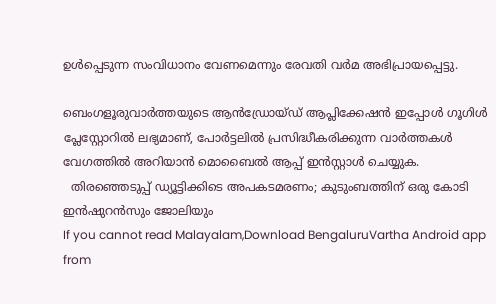ഉള്‍പ്പെടുന്ന സംവിധാനം വേണമെന്നും രേവതി വര്‍മ അഭിപ്രായപ്പെട്ടു.

ബെംഗളൂരുവാർത്തയുടെ ആൻഡ്രോയ്ഡ് ആപ്ലിക്കേഷൻ ഇപ്പോൾ ഗൂഗിൾ പ്ലേസ്റ്റോറിൽ ലഭ്യമാണ്, പോർട്ടലിൽ പ്രസിദ്ധീകരിക്കുന്ന വാർത്തകൾ വേഗത്തിൽ അറിയാൻ മൊബൈൽ ആപ്പ് ഇൻസ്റ്റാൾ ചെയ്യുക.
  തിരഞ്ഞെടുപ്പ് ഡ്യൂട്ടിക്കിടെ അപകടമരണം; കുടുംബത്തിന് ഒരു കോടി ഇൻഷുറൻസും ജോലിയും
If you cannot read Malayalam,Download BengaluruVartha Android app from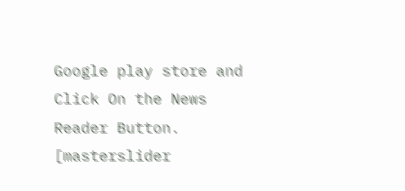Google play store and Click On the News Reader Button. [masterslider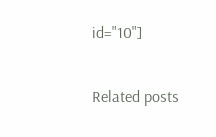id="10"]

Related posts